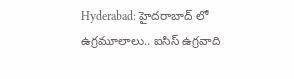Hyderabad: హైదరాబాద్ లో ఉగ్రమూలాలు.. ఐసిస్ ఉగ్రవాది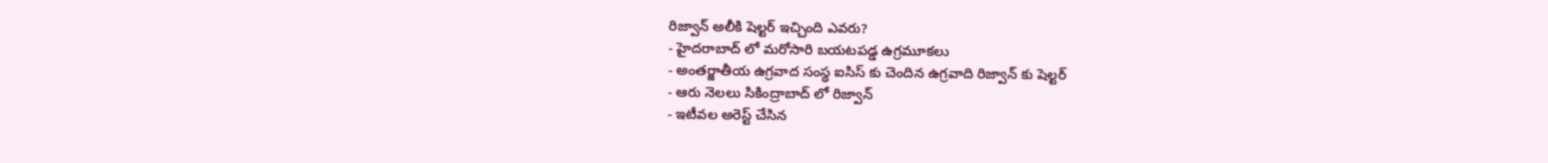రిజ్వాన్ అలీకి షెల్టర్ ఇచ్చింది ఎవరు?
- హైదరాబాద్ లో మరోసారి బయటపడ్డ ఉగ్రమూకలు
- అంతర్జాతీయ ఉగ్రవాద సంస్థ ఐసిస్ కు చెందిన ఉగ్రవాది రిజ్వాన్ కు షెల్టర్
- ఆరు నెలలు సికింద్రాబాద్ లో రిజ్వాన్
- ఇటీవల అరెస్ట్ చేసిన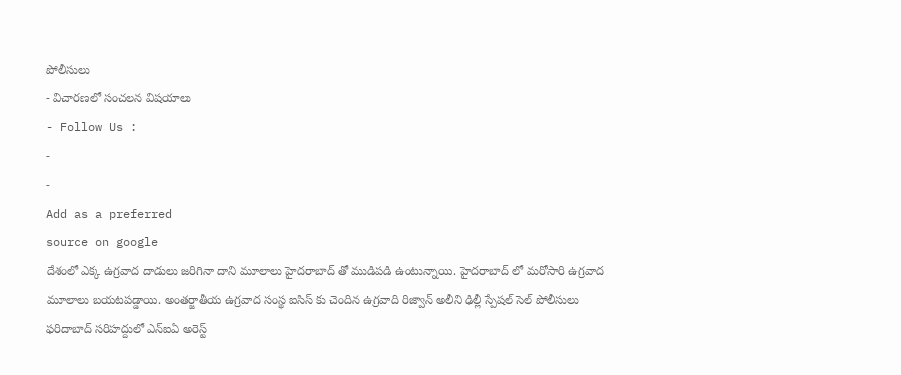పోలీసులు
- విచారణలో సంచలన విషయాలు
- Follow Us :
-
-
Add as a preferred
source on google
దేశంలో ఎక్క ఉగ్రవాద దాడులు జరిగినా దాని మూలాలు హైదరాబాద్ తో ముడిపడి ఉంటున్నాయి. హైదరాబాద్ లో మరోసారి ఉగ్రవాద మూలాలు బయటపడ్డాయి. అంతర్జాతీయ ఉగ్రవాద సంస్థ ఐసిస్ కు చెందిన ఉగ్రవాది రిజ్వాన్ అలీని ఢిల్లీ స్పేషల్ సెల్ పోలీసులు ఫరిదాబాద్ సరిహద్దులో ఎన్ఐఏ అరెస్ట్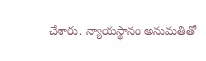చేశారు. న్యాయస్థానం అనుమతితో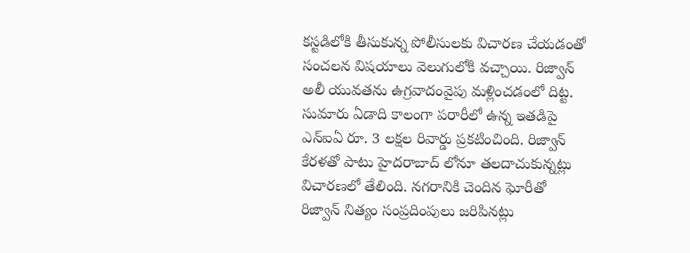కస్టడిలోకి తీసుకున్న పోలీసులకు విచారణ చేయడంతో సంచలన విషయాలు వెలుగులోకి వచ్చాయి. రిజ్వాన్ అలీ యువతను ఉగ్రవాదంవైపు మళ్లించడంలో దిట్ట. సుమారు ఏడాది కాలంగా పరారీలో ఉన్న ఇతడిపై ఎన్ఐఏ రూ. 3 లక్షల రివార్డు ప్రకటించింది. రిజ్వాన్ కేరళతో పాటు హైదరాబాద్ లోనూ తలదాచుకున్నట్లు విచారణలో తేలింది. నగరానికి చెందిన ఘోరీతో రిజ్వాన్ నిత్యం సంప్రదింపులు జరిపినట్లు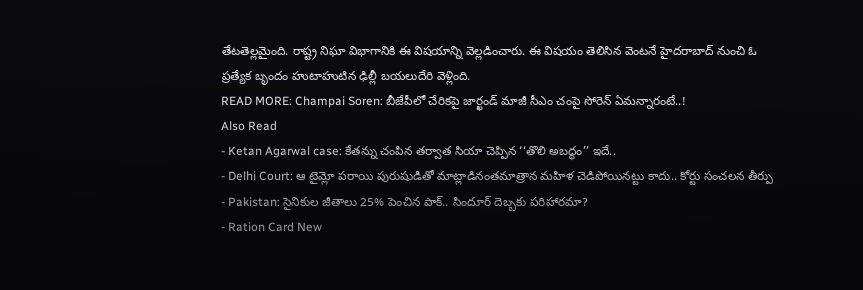తేటతెల్లమైంది. రాష్ట్ర నిఘా విభాగానికి ఈ విషయాన్ని వెల్లడించారు. ఈ విషయం తెలిసిన వెంటనే హైదరాబాద్ నుంచి ఓ ప్రత్యేక బృందం హుటాహుటిన ఢిల్లీ బయలుదేరి వెళ్లింది.
READ MORE: Champai Soren: బీజేపీలో చేరికపై జార్ఖండ్ మాజీ సీఎం చంపై సోరెన్ ఏమన్నారంటే..!
Also Read
- Ketan Agarwal case: కేతన్ను చంపిన తర్వాత సియా చెప్పిన ‘‘తొలి అబద్ధం’’ ఇదే..
- Delhi Court: ఆ టైమ్లో పరాయి పురుషుడితో మాట్లాడినంతమాత్రాన మహిళ చెడిపోయినట్టు కాదు.. కోర్టు సంచలన తీర్పు
- Pakistan: సైనికుల జీతాలు 25% పెంచిన పాక్.. సిందూర్ దెబ్బకు పరిహారమా?
- Ration Card New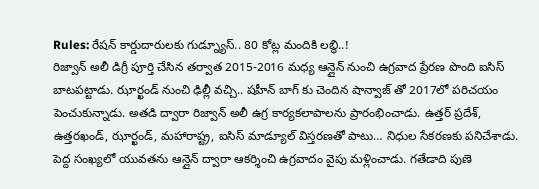Rules: రేషన్ కార్డుదారులకు గుడ్న్యూస్.. 80 కోట్ల మందికి లబ్ధి..!
రిజ్వాన్ అలీ డిగ్రీ పూర్తి చేసిన తర్వాత 2015-2016 మధ్య ఆన్లైన్ నుంచి ఉగ్రవాద ప్రేరణ పొంది ఐసిస్ బాటపట్టాడు. ఝార్ఖండ్ నుంచి ఢిల్లీ వచ్చి.. షహీన్ బాగ్ కు చెందిన షాన్వాజ్ తో 2017లో పరిచయం పెంచుకున్నాడు. అతడి ద్వారా రిజ్వాన్ అలీ ఉగ్ర కార్యకలాపాలను ప్రారంభించాడు. ఉత్తర్ ప్రదేశ్, ఉత్తరఖండ్, ఝార్ఖండ్, మహారాష్ట్ర, ఐసిస్ మాడ్యూల్ విస్తరణతో పాటు… నిధుల సేకరణకు పనిచేశాడు. పెద్ద సంఖ్యలో యువతను ఆన్లైన్ ద్వారా ఆకర్శించి ఉగ్రవాదం వైపు మళ్లించాడు. గతేడాది పుణె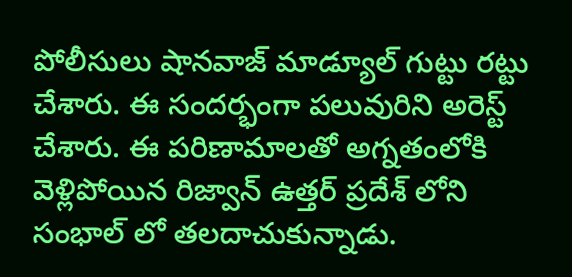పోలీసులు షానవాజ్ మాడ్యూల్ గుట్టు రట్టు చేశారు. ఈ సందర్భంగా పలువురిని అరెస్ట్ చేశారు. ఈ పరిణామాలతో అగ్నతంలోకి వెళ్లిపోయిన రిజ్వాన్ ఉత్తర్ ప్రదేశ్ లోని సంభాల్ లో తలదాచుకున్నాడు.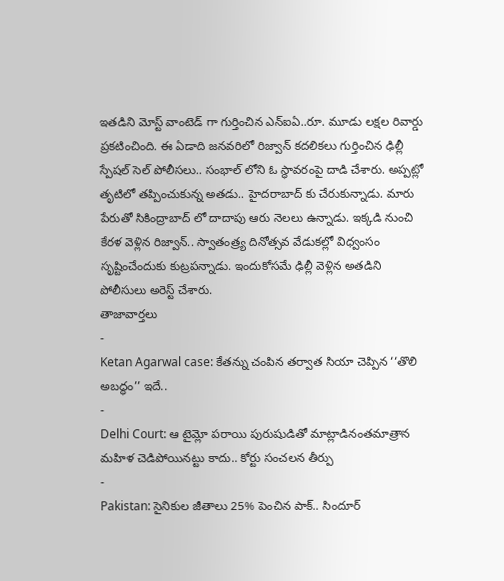ఇతడిని మోస్ట్ వాంటెడ్ గా గుర్తించిన ఎన్ఐఏ..రూ. మూడు లక్షల రివార్డు ప్రకటించింది. ఈ ఏడాది జనవరిలో రిజ్వాన్ కదలికలు గుర్తించిన ఢిల్లీ స్పేషల్ సెల్ పోలీసలు.. సంభాల్ లోని ఓ స్థావరంపై దాడి చేశారు. అప్పట్లో తృటిలో తప్పించుకున్న అతడు.. హైదరాబాద్ కు చేరుకున్నాడు. మారు పేరుతో సికింద్రాబాద్ లో దాదాపు ఆరు నెలలు ఉన్నాడు. ఇక్కడి నుంచి కేరళ వెళ్లిన రిజ్వాన్.. స్వాతంత్ర్య దినోత్సవ వేడుకల్లో విధ్వంసం సృష్టించేందుకు కుట్రపన్నాడు. ఇందుకోసమే ఢిల్లీ వెళ్లిన అతడిని పోలీసులు అరెస్ట్ చేశారు.
తాజావార్తలు
-
Ketan Agarwal case: కేతన్ను చంపిన తర్వాత సియా చెప్పిన ‘‘తొలి అబద్ధం’’ ఇదే..
-
Delhi Court: ఆ టైమ్లో పరాయి పురుషుడితో మాట్లాడినంతమాత్రాన మహిళ చెడిపోయినట్టు కాదు.. కోర్టు సంచలన తీర్పు
-
Pakistan: సైనికుల జీతాలు 25% పెంచిన పాక్.. సిందూర్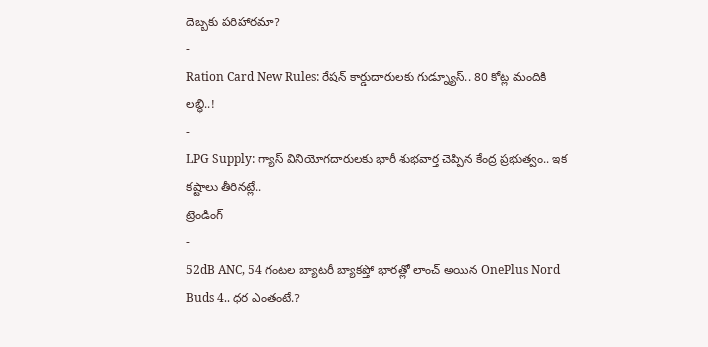దెబ్బకు పరిహారమా?
-
Ration Card New Rules: రేషన్ కార్డుదారులకు గుడ్న్యూస్.. 80 కోట్ల మందికి లబ్ధి..!
-
LPG Supply: గ్యాస్ వినియోగదారులకు భారీ శుభవార్త చెప్పిన కేంద్ర ప్రభుత్వం.. ఇక కష్టాలు తీరినట్లే..
ట్రెండింగ్
-
52dB ANC, 54 గంటల బ్యాటరీ బ్యాకప్తో భారత్లో లాంచ్ అయిన OnePlus Nord Buds 4.. ధర ఎంతంటే.?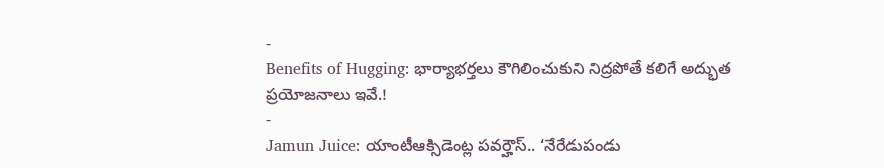-
Benefits of Hugging: భార్యాభర్తలు కౌగిలించుకుని నిద్రపోతే కలిగే అద్భుత ప్రయోజనాలు ఇవే.!
-
Jamun Juice: యాంటీఆక్సిడెంట్ల పవర్హౌస్.. ‘నేరేడుపండు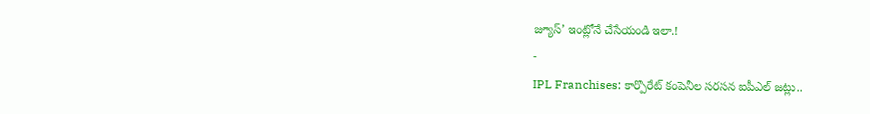జ్యూస్’ ఇంట్లోనే చేసేయండి ఇలా.!
-
IPL Franchises: కార్పొరేట్ కంపెనీల సరసన ఐపీఎల్ జట్లు..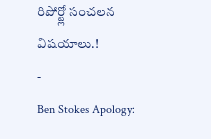రిపోర్ట్లో సంచలన విషయాలు.!
-
Ben Stokes Apology: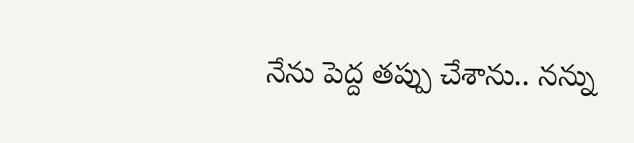నేను పెద్ద తప్పు చేశాను.. నన్ను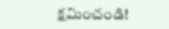క్షమించండి!